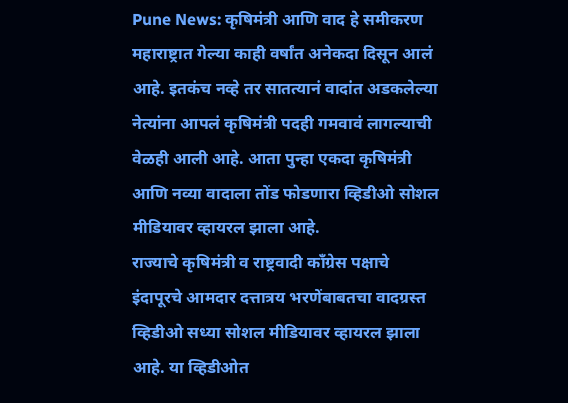Pune News: कृषिमंत्री आणि वाद हे समीकरण महाराष्ट्रात गेल्या काही वर्षांत अनेकदा दिसून आलं आहे. इतकंच नव्हे तर सातत्यानं वादांत अडकलेल्या नेत्यांना आपलं कृषिमंत्री पदही गमवावं लागल्याची वेळही आली आहे. आता पुन्हा एकदा कृषिमंत्री आणि नव्या वादाला तोंड फोडणारा व्हिडीओ सोशल मीडियावर व्हायरल झाला आहे.
राज्याचे कृषिमंत्री व राष्ट्रवादी काँग्रेस पक्षाचे इंदापूरचे आमदार दत्तात्रय भरणेंबाबतचा वादग्रस्त व्हिडीओ सध्या सोशल मीडियावर व्हायरल झाला आहे. या व्हिडीओत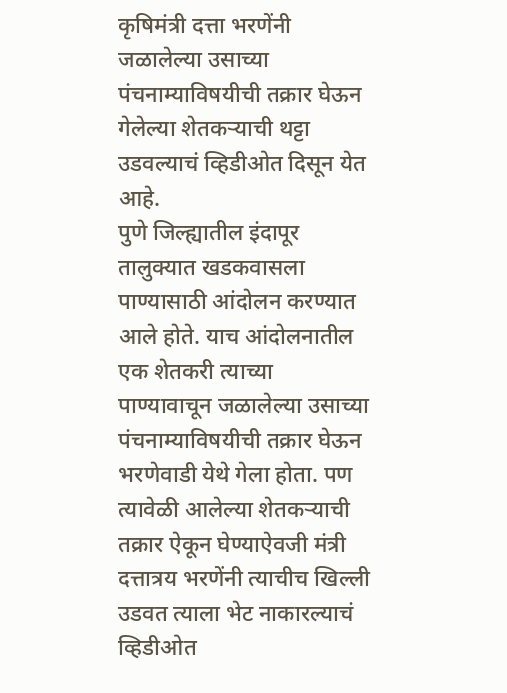कृषिमंत्री दत्ता भरणेंनी जळालेल्या उसाच्या पंचनाम्याविषयीची तक्रार घेऊन गेलेल्या शेतकऱ्याची थट्टा उडवल्याचं व्हिडीओत दिसून येत आहे.
पुणे जिल्ह्यातील इंदापूर तालुक्यात खडकवासला पाण्यासाठी आंदोलन करण्यात आले होते. याच आंदोलनातील एक शेतकरी त्याच्या पाण्यावाचून जळालेल्या उसाच्या पंचनाम्याविषयीची तक्रार घेऊन भरणेवाडी येथे गेला होता. पण त्यावेळी आलेल्या शेतकऱ्याची तक्रार ऐकून घेण्याऐवजी मंत्री दत्तात्रय भरणेंनी त्याचीच खिल्ली उडवत त्याला भेट नाकारल्याचं व्हिडीओत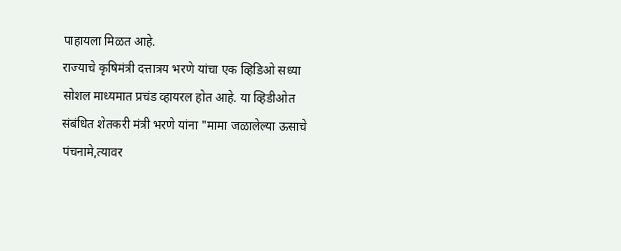पाहायला मिळत आहे.
राज्याचे कृषिमंत्री दत्तात्रय भरणे यांचा एक व्हिडिओ सध्या सोशल माध्यमात प्रचंड व्हायरल होत आहे. या व्हिडीओत संबंधित शेतकरी मंत्री भरणे यांना "मामा जळालेल्या ऊसाचे पंचनामे,त्यावर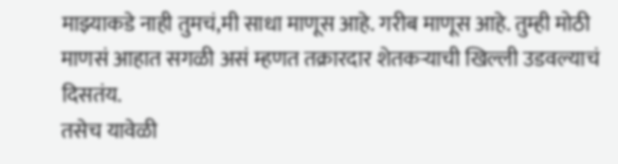माझ्याकडे नाही तुमचं,मी साधा माणूस आहे. गरीब माणूस आहे. तुम्ही मोठी माणसं आहात सगळी असं म्हणत तक्रारदार शेतकऱ्याची खिल्ली उडवल्याचं दिसतंय.
तसेच यावेळी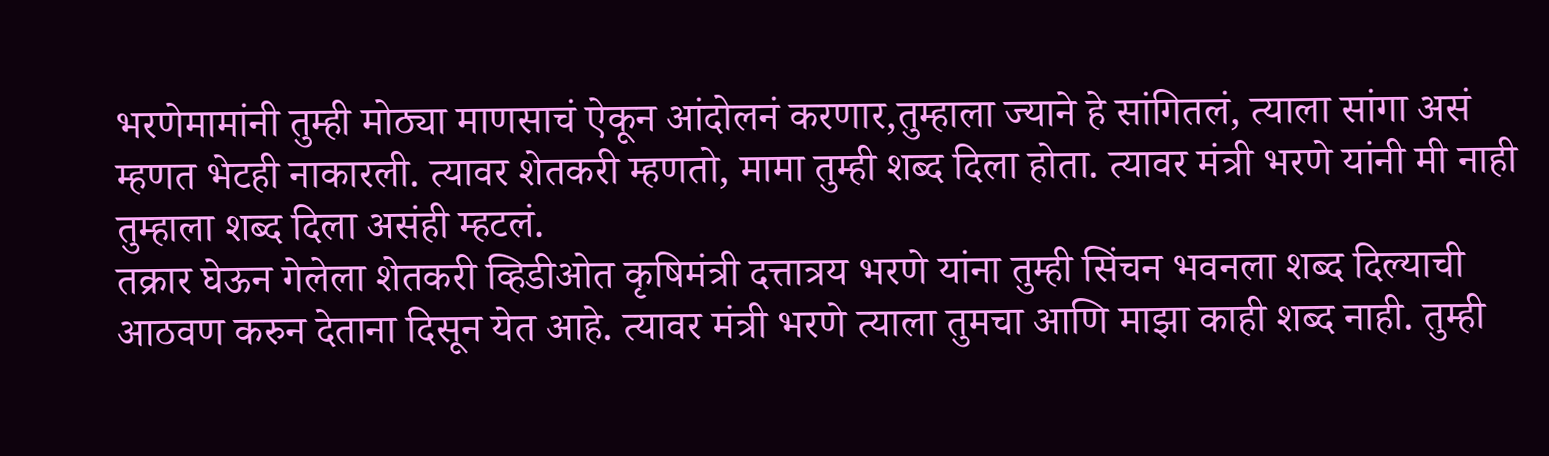भरणेमामांनी तुम्ही मोठ्या माणसाचं ऐकून आंदोलनं करणार,तुम्हाला ज्याने हे सांगितलं, त्याला सांगा असं म्हणत भेटही नाकारली. त्यावर शेतकरी म्हणतो, मामा तुम्ही शब्द दिला होता. त्यावर मंत्री भरणे यांनी मी नाही तुम्हाला शब्द दिला असंही म्हटलं.
तक्रार घेऊन गेलेला शेतकरी व्हिडीओत कृषिमंत्री दत्तात्रय भरणे यांना तुम्ही सिंचन भवनला शब्द दिल्याची आठवण करुन देताना दिसून येत आहे. त्यावर मंत्री भरणे त्याला तुमचा आणि माझा काही शब्द नाही. तुम्ही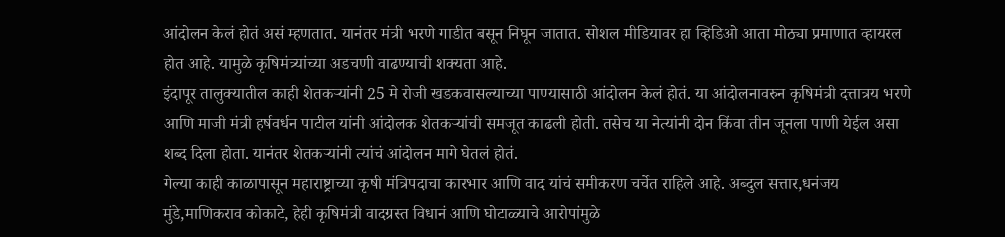आंदोलन केलं होतं असं म्हणतात. यानंतर मंत्री भरणे गाडीत बसून निघून जातात. सोशल मीडियावर हा व्हिडिओ आता मोठ्या प्रमाणात व्हायरल होत आहे. यामुळे कृषिमंत्र्यांच्या अडचणी वाढण्याची शक्यता आहे.
इंदापूर तालुक्यातील काही शेतकऱ्यांनी 25 मे रोजी खडकवासल्याच्या पाण्यासाठी आंदोलन केलं होतं. या आंदोलनावरुन कृषिमंत्री दत्तात्रय भरणे आणि माजी मंत्री हर्षवर्धन पाटील यांनी आंदोलक शेतकऱ्यांची समजूत काढली होती. तसेच या नेत्यांनी दोन किंवा तीन जूनला पाणी येईल असा शब्द दिला होता. यानंतर शेतकऱ्यांनी त्यांचं आंदोलन मागे घेतलं होतं.
गेल्या काही काळापासून महाराष्ट्राच्या कृषी मंत्रिपदाचा कारभार आणि वाद यांचं समीकरण चर्चेत राहिले आहे. अब्दुल सत्तार,धनंजय मुंडे,माणिकराव कोकाटे, हेही कृषिमंत्री वादग्रस्त विधानं आणि घोटाळ्याचे आरोपांमुळे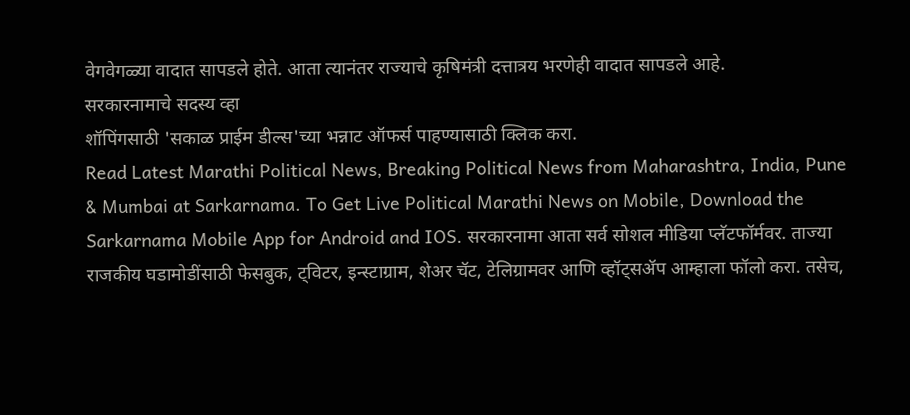वेगवेगळ्या वादात सापडले होते. आता त्यानंतर राज्याचे कृषिमंत्री दत्तात्रय भरणेही वादात सापडले आहे.
सरकारनामाचे सदस्य व्हा
शॉपिंगसाठी 'सकाळ प्राईम डील्स'च्या भन्नाट ऑफर्स पाहण्यासाठी क्लिक करा.
Read Latest Marathi Political News, Breaking Political News from Maharashtra, India, Pune & Mumbai at Sarkarnama. To Get Live Political Marathi News on Mobile, Download the Sarkarnama Mobile App for Android and IOS. सरकारनामा आता सर्व सोशल मीडिया प्लॅटफॉर्मवर. ताज्या राजकीय घडामोडींसाठी फेसबुक, ट्विटर, इन्स्टाग्राम, शेअर चॅट, टेलिग्रामवर आणि व्हॉट्सॲप आम्हाला फॉलो करा. तसेच,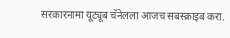सरकारनामा यूट्यूब चॅनेलला आजच सबस्क्राइब करा.